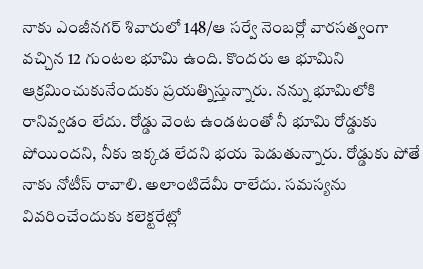నాకు ఎంజీనగర్ శివారులో 148/ఆ సర్వే నెంబర్లో వారసత్వంగా వచ్చిన 12 గుంటల భూమి ఉంది. కొందరు ఆ భూమిని ఆక్రమించుకునేందుకు ప్రయత్నిస్తున్నారు. నన్ను భూమిలోకి రానివ్వడం లేదు. రోడ్డు వెంట ఉండటంతో నీ భూమి రోడ్డుకు పోయిందని, నీకు ఇక్కడ లేదని భయ పెడుతున్నారు. రోడ్డుకు పోతే నాకు నోటీస్ రావాలి. అలాంటిదేమీ రాలేదు. సమస్యను వివరించేందుకు కలెక్టరేట్లో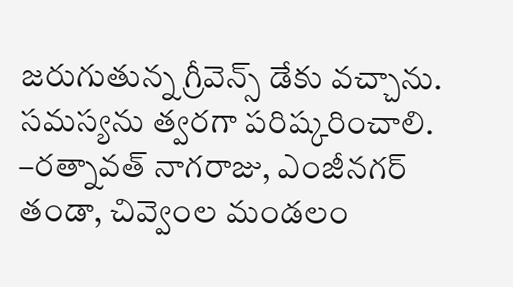జరుగుతున్న గ్రీవెన్స్ డేకు వచ్చాను. సమస్యను త్వరగా పరిష్కరించాలి.
–రత్నావత్ నాగరాజు, ఎంజీనగర్ తండా, చివ్వెంల మండలం